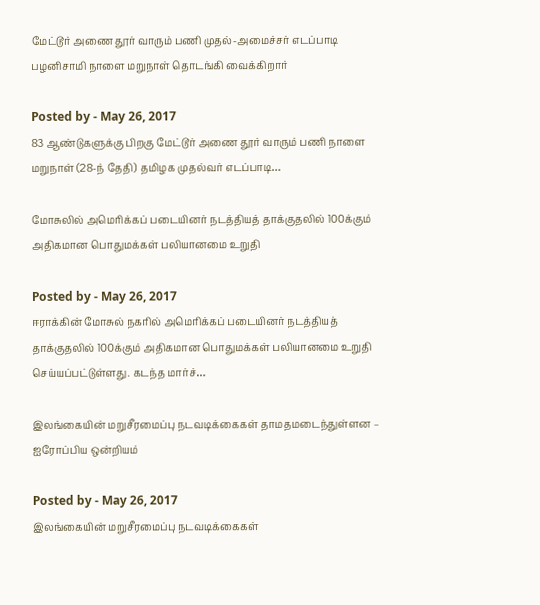மேட்டூர் அணை தூர் வாரும் பணி முதல்-அமைச்சர் எடப்பாடி பழனிசாமி நாளை மறுநாள் தொடங்கி வைக்கிறார்

Posted by - May 26, 2017
83 ஆண்டுகளுக்கு பிறகு மேட்டூர் அணை தூர் வாரும் பணி நாளை மறுநாள் (28-ந் தேதி) தமிழக முதல்வர் எடப்பாடி…

மோசுலில் அமெரிக்கப் படையினர் நடத்தியத் தாக்குதலில் 100க்கும் அதிகமான பொதுமக்கள் பலியானமை உறுதி

Posted by - May 26, 2017
ஈராக்கின் மோசுல் நகரில் அமெரிக்கப் படையினர் நடத்தியத் தாக்குதலில் 100க்கும் அதிகமான பொதுமக்கள் பலியானமை உறுதி செய்யப்பட்டுள்ளது. கடந்த மார்ச்…

இலங்கையின் மறுசீரமைப்பு நடவடிக்கைகள் தாமதமடைந்துள்ளன – ஐரோப்பிய ஒன்றியம்

Posted by - May 26, 2017
இலங்கையின் மறுசீரமைப்பு நடவடிக்கைகள்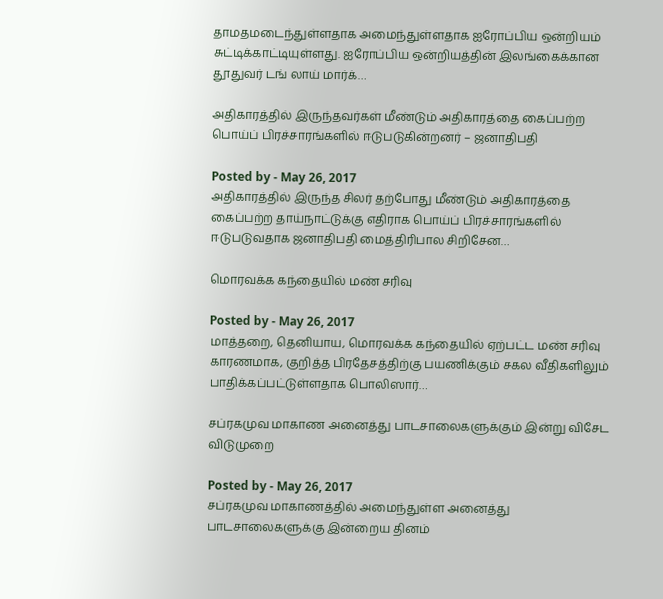தாமதமடைந்துள்ளதாக அமைந்துள்ளதாக ஐரோப்பிய ஒன்றியம் சுட்டிக்காட்டியுள்ளது. ஐரோப்பிய ஒன்றியத்தின் இலங்கைக்கான தூதுவர் டங் லாய் மார்க்…

அதிகாரத்தில் இருந்தவர்கள் மீண்டும் அதிகாரத்தை கைப்பற்ற பொய்ப் பிரச்சாரங்களில் ஈடுபடுகின்றனர் – ஜனாதிபதி

Posted by - May 26, 2017
அதிகாரத்தில் இருந்த சிலர் தற்போது மீண்டும் அதிகாரத்தை கைப்பற்ற தாய்நாட்டுக்கு எதிராக பொய்ப் பிரச்சாரங்களில் ஈடுபடுவதாக ஜனாதிபதி மைத்திரிபால சிறிசேன…

மொரவக்க கந்தையில் மண் சரிவு

Posted by - May 26, 2017
மாத்தறை, தெனியாய, மொரவக்க கந்தையில் ஏற்பட்ட மண் சரிவு காரணமாக, குறித்த பிரதேசத்திற்கு பயணிக்கும் சகல வீதிகளிலும் பாதிக்கப்பட்டுள்ளதாக பொலிஸார்…

சப்ரகமுவ மாகாண அனைத்து பாடசாலைகளுக்கும் இன்று விசேட விடுமுறை

Posted by - May 26, 2017
சப்ரகமுவ மாகாணத்தில் அமைந்துள்ள அனைத்து பாடசாலைகளுக்கு இன்றைய தினம்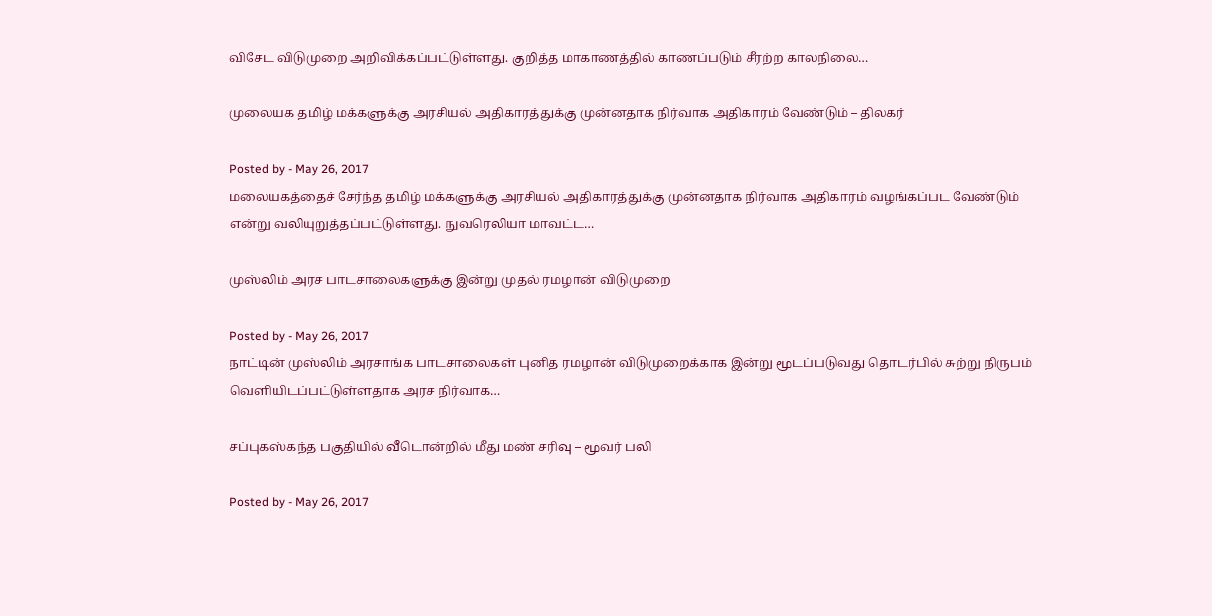விசேட விடுமுறை அறிவிக்கப்பட்டுள்ளது. குறித்த மாகாணத்தில் காணப்படும் சீரற்ற காலநிலை…

முலையக தமிழ் மக்களுக்கு அரசியல் அதிகாரத்துக்கு முன்னதாக நிர்வாக அதிகாரம் வேண்டும் – திலகர்

Posted by - May 26, 2017
மலையகத்தைச் சேர்ந்த தமிழ் மக்களுக்கு அரசியல் அதிகாரத்துக்கு முன்னதாக நிர்வாக அதிகாரம் வழங்கப்பட வேண்டும் என்று வலியுறுத்தப்பட்டுள்ளது. நுவரெலியா மாவட்ட…

முஸ்லிம் அரச பாடசாலைகளுக்கு இன்று முதல் ரமழான் விடுமுறை

Posted by - May 26, 2017
நாட்டின் முஸ்லிம் அரசாங்க பாடசாலைகள் புனித ரமழான் விடுமுறைக்காக இன்று மூடப்படுவது தொடர்பில் சுற்று நிருபம் வெளியிடப்பட்டுள்ளதாக அரச நிர்வாக…

சப்புகஸ்கந்த பகுதியில் வீடொன்றில் மீது மண் சரிவு – மூவர் பலி

Posted by - May 26, 2017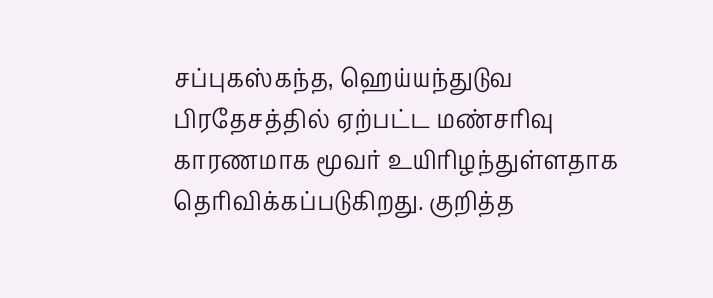சப்புகஸ்கந்த, ஹெய்யந்துடுவ பிரதேசத்தில் ஏற்பட்ட மண்சரிவு காரணமாக மூவர் உயிரிழந்துள்ளதாக தெரிவிக்கப்படுகிறது. குறித்த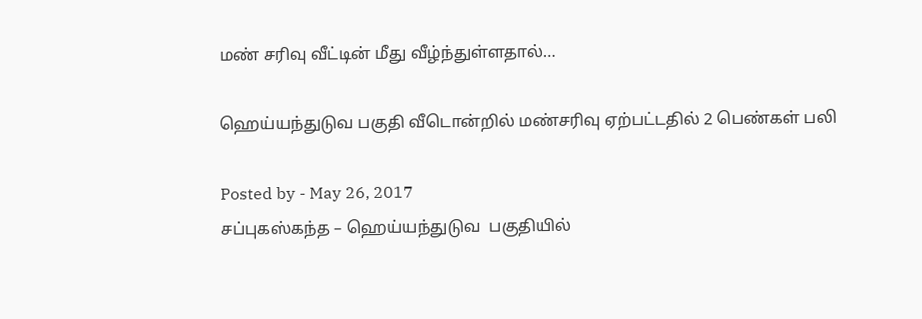மண் சரிவு வீட்டின் மீது வீழ்ந்துள்ளதால்…

ஹெய்யந்துடுவ பகுதி வீடொன்றில் மண்சரிவு ஏற்பட்டதில் 2 பெண்கள் பலி

Posted by - May 26, 2017
சப்புகஸ்கந்த – ஹெய்யந்துடுவ  பகுதியில்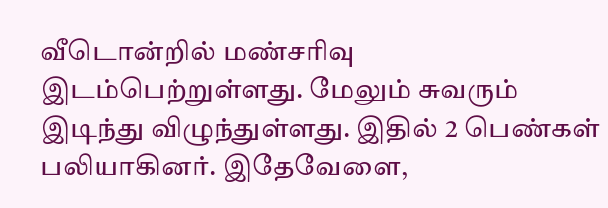வீடொன்றில் மண்சரிவு இடம்பெற்றுள்ளது. மேலும் சுவரும் இடிந்து விழுந்துள்ளது. இதில் 2 பெண்கள் பலியாகினர். இதேவேளை,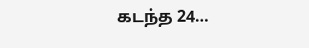கடந்த 24…